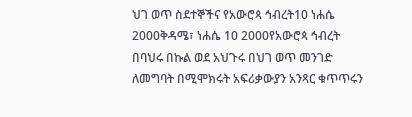ህገ ወጥ ስደተኞችና የአውሮጳ ኅብረት10 ነሐሴ 2000ቅዳሜ፣ ነሐሴ 10 2000የአውሮጳ ኅብረት በባህሩ በኩል ወደ አህጉሩ በህገ ወጥ መንገድ ለመግባት በሚሞክሩት አፍሪቃውያን አንጻር ቁጥጥሩን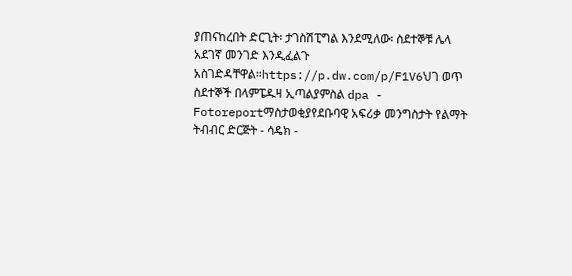ያጠናከረበት ድርጊት፡ ታገስሽፒግል እንደሚለው፡ ስደተኞቹ ሌላ አደገኛ መንገድ እንዲፈልጉ አስገድዳቸዋል።https://p.dw.com/p/F1V6ህገ ወጥ ስደተኞች በላምፔዱዛ ኢጣልያምስል dpa - Fotoreportማስታወቂያየደቡባዊ አፍሪቃ መንግስታት የልማት ትብብር ድርጅት - ሳዴክ -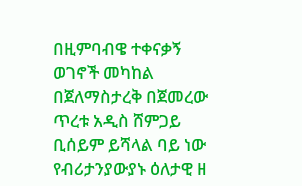በዚምባብዌ ተቀናቃኝ ወገኖች መካከል በጀለማስታረቅ በጀመረው ጥረቱ አዲስ ሸምጋይ ቢሰይም ይሻላል ባይ ነው የብሪታንያውያኑ ዕለታዊ ዘ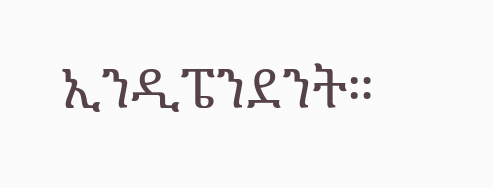ኢንዲፔንደንት።